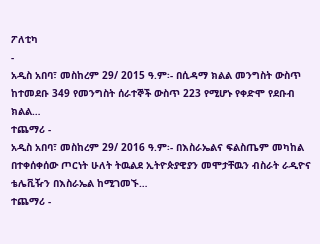ፖለቲካ
-
አዲስ አበባ፣ መስከረም 29/ 2015 ዓ.ም፡- በሲዳማ ክልል መንግስት ውስጥ ከተመደቡ 349 የመንግስት ሰራተኞች ውስጥ 223 የሚሆኑ የቀድሞ የደቡብ ክልል…
ተጨማሪ -
አዲስ አበባ፣ መስከረም 29/ 2016 ዓ.ም፡- በእስራኤልና ፍልስጤም መካከል በተቀሰቀሰው ጦርነት ሁለት ትዉልደ ኢትዮጵያዊያን መሞታቸዉን ብስራት ራዲዮና ቴሌቪዥን በእስራኤል ከሚገመኙ…
ተጨማሪ -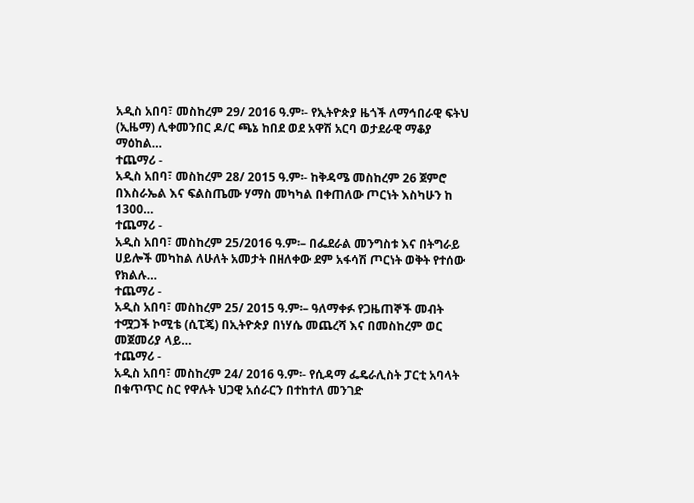አዲስ አበባ፣ መስከረም 29/ 2016 ዓ.ም፡- የኢትዮጵያ ዜጎች ለማኅበራዊ ፍትህ (ኢዜማ) ሊቀመንበር ዶ/ር ጫኔ ከበደ ወደ አዋሽ አርባ ወታደራዊ ማቆያ ማዕከል…
ተጨማሪ -
አዲስ አበባ፣ መስከረም 28/ 2015 ዓ.ም፡- ከቅዳሜ መስከረም 26 ጀምሮ በእስራኤል እና ፍልስጤሙ ሃማስ መካካል በቀጠለው ጦርነት እስካሁን ከ 1300…
ተጨማሪ -
አዲስ አበባ፣ መስከረም 25/2016 ዓ.ም፡– በፌደራል መንግስቱ እና በትግራይ ሀይሎች መካከል ለሁለት አመታት በዘለቀው ደም አፋሳሽ ጦርነት ወቅት የተሰው የክልሉ…
ተጨማሪ -
አዲስ አበባ፣ መስከረም 25/ 2015 ዓ.ም፡– ዓለማቀፉ የጋዜጠኞች መብት ተሟጋች ኮሚቴ (ሲፒጄ) በኢትዮጵያ በነሃሴ መጨረሻ እና በመስከረም ወር መጀመሪያ ላይ…
ተጨማሪ -
አዲስ አበባ፣ መስከረም 24/ 2016 ዓ.ም፡- የሲዳማ ፌዴራሊስት ፓርቲ አባላት በቁጥጥር ስር የዋሉት ህጋዊ አሰራርን በተከተለ መንገድ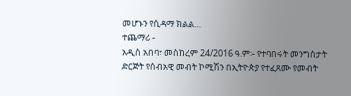መሆኑን የሲዳማ ክልል…
ተጨማሪ -
አዲስ አበባ፣ መስከረም 24/2016 ዓ.ም፡- የተባበሩት መንግስታት ድርጅት የሰብአዊ መብት ኮሚሽን በኢትዮጵያ የተፈጸሙ የመብት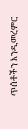ጥሰቶችን እንዲመረምር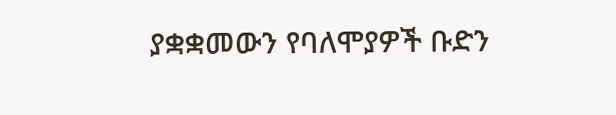ያቋቋመውን የባለሞያዎች ቡድን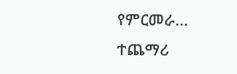የምርመራ…
ተጨማሪ